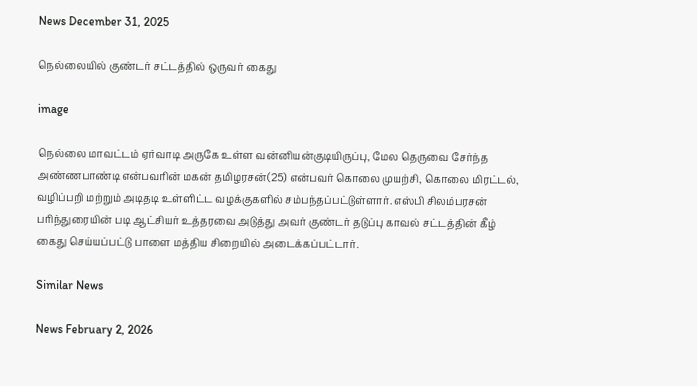News December 31, 2025

நெல்லையில் குண்டர் சட்டத்தில் ஒருவர் கைது

image

நெல்லை மாவட்டம் ஏர்வாடி அருகே உள்ள வன்னியன்குடியிருப்பு, மேல தெருவை சேர்ந்த அண்ணபாண்டி என்பவரின் மகன் தமிழரசன்(25) என்பவர் கொலை முயற்சி, கொலை மிரட்டல், வழிப்பறி மற்றும் அடிதடி உள்ளிட்ட வழக்குகளில் சம்பந்தப்பட்டுள்ளார். எஸ்பி சிலம்பரசன் பரிந்துரையின் படி ஆட்சியர் உத்தரவை அடுத்து அவர் குண்டர் தடுப்பு காவல் சட்டத்தின் கீழ் கைது செய்யப்பட்டு பாளை மத்திய சிறையில் அடைக்கப்பட்டார்.

Similar News

News February 2, 2026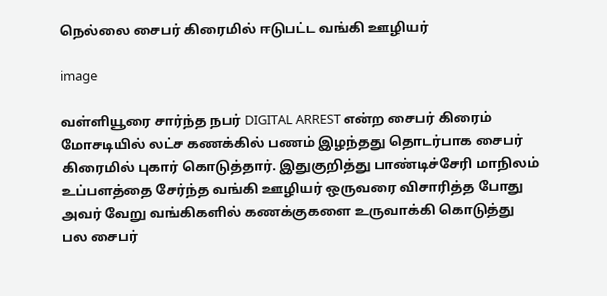நெல்லை சைபர் கிரைமில் ஈடுபட்ட வங்கி ஊழியர்

image

வள்ளியூரை சார்ந்த நபர் DIGITAL ARREST என்ற சைபர் கிரைம் மோசடியில் லட்ச கணக்கில் பணம் இழந்தது தொடர்பாக சைபர் கிரைமில் புகார் கொடுத்தார். இதுகுறித்து பாண்டிச்சேரி மாநிலம் உப்பளத்தை சேர்ந்த வங்கி ஊழியர் ஒருவரை விசாரித்த போது அவர் வேறு வங்கிகளில் கணக்குகளை உருவாக்கி கொடுத்து பல சைபர்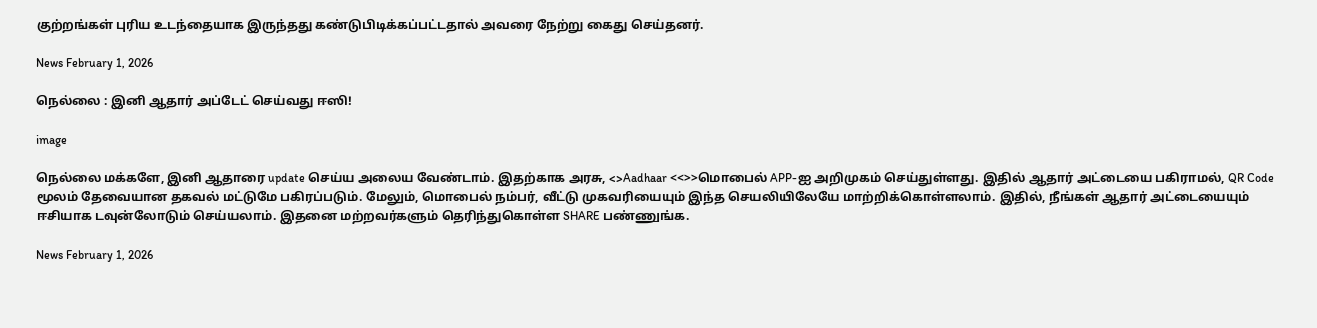குற்றங்கள் புரிய உடந்தையாக இருந்தது கண்டுபிடிக்கப்பட்டதால் அவரை நேற்று கைது செய்தனர்.

News February 1, 2026

நெல்லை : இனி ஆதார் அப்டேட் செய்வது ஈஸி!

image

நெல்லை மக்களே, இனி ஆதாரை update செய்ய அலைய வேண்டாம். இதற்காக அரசு, <>Aadhaar <<>>மொபைல் APP-ஐ அறிமுகம் செய்துள்ளது. இதில் ஆதார் அட்டையை பகிராமல், QR Code மூலம் தேவையான தகவல் மட்டுமே பகிரப்படும். மேலும், மொபைல் நம்பர், வீட்டு முகவரியையும் இந்த செயலியிலேயே மாற்றிக்கொள்ளலாம். இதில், நீங்கள் ஆதார் அட்டையையும் ஈசியாக டவுன்லோடும் செய்யலாம். இதனை மற்றவர்களும் தெரிந்துகொள்ள SHARE பண்ணுங்க.

News February 1, 2026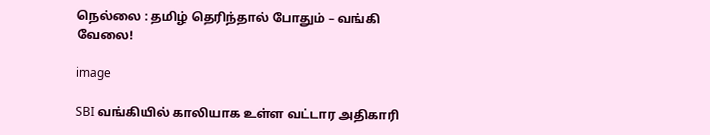நெல்லை : தமிழ் தெரிந்தால் போதும் – வங்கி வேலை!

image

SBI வங்கியில் காலியாக உள்ள வட்டார அதிகாரி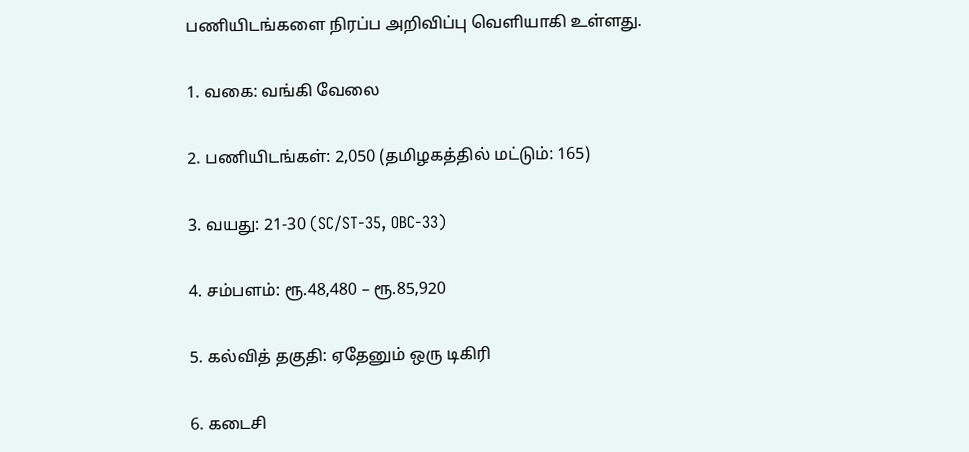பணியிடங்களை நிரப்ப அறிவிப்பு வெளியாகி உள்ளது.

1. வகை: வங்கி வேலை

2. பணியிடங்கள்: 2,050 (தமிழகத்தில் மட்டும்: 165)

3. வயது: 21-30 (SC/ST-35, OBC-33)

4. சம்பளம்: ரூ.48,480 – ரூ.85,920

5. கல்வித் தகுதி: ஏதேனும் ஒரு டிகிரி

6. கடைசி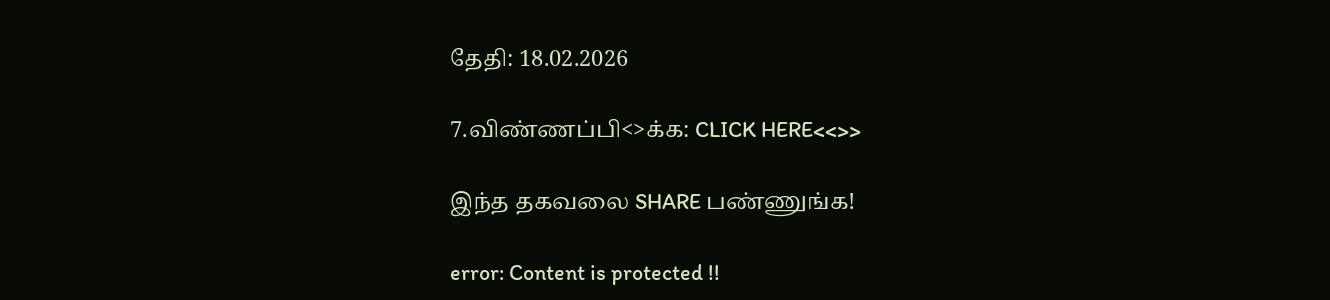தேதி: 18.02.2026

7.விண்ணப்பி<>க்க: CLICK HERE<<>>

இந்த தகவலை SHARE பண்ணுங்க!

error: Content is protected !!